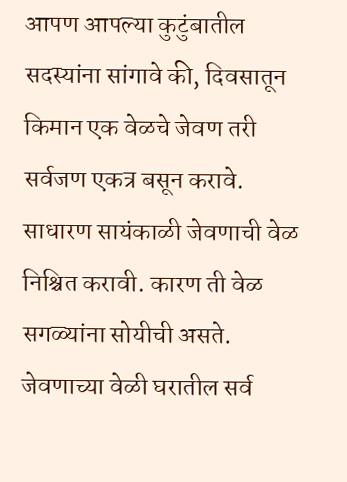आपण आपल्या कुटुंबातील सदस्यांना सांगावे की, दिवसातून किमान एक वेळचे जेवण तरी सर्वजण एकत्र बसून करावे. साधारण सायंकाळी जेवणाची वेळ निश्चित करावी. कारण ती वेळ सगळ्यांना सोयीची असते. जेवणाच्या वेळी घरातील सर्व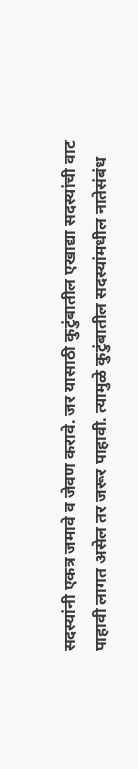सदस्यांनी एकत्र जमावे व जेवण करावे. जर यासाठी कुटुंबातील एखाद्या सदस्यांची वाट पाहावी लागत असेल तर जरूर पाहावी. त्यामुळे कुटुंबातील सदस्यांमधील नातेसंबंध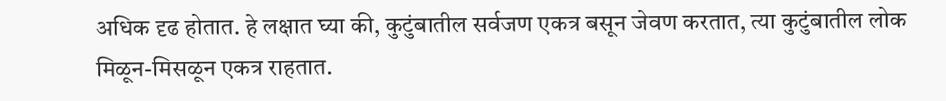अधिक दृढ होतात. हे लक्षात घ्या की, कुटुंबातील सर्वजण एकत्र बसून जेवण करतात, त्या कुटुंबातील लोक मिळून-मिसळून एकत्र राहतात.